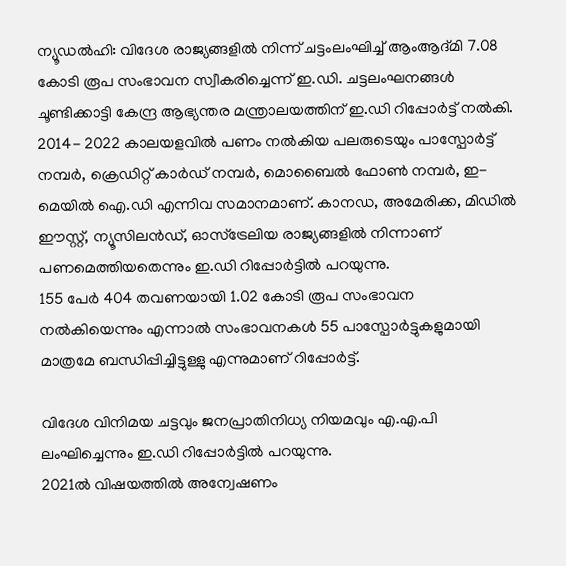ന്യൂഡൽഹി: വിദേശ രാജ്യങ്ങളിൽ നിന്ന് ചട്ടംലംഘിച്ച് ആംആദ്മി 7.08 കോടി രൂപ സംഭാവന സ്വീകരിച്ചെന്ന് ഇ.ഡി. ചട്ടലംഘനങ്ങൾ ചൂണ്ടിക്കാട്ടി കേന്ദ്ര ആഭ്യന്തര മന്ത്രാലയത്തിന് ഇ.ഡി റിപ്പോർട്ട് നൽകി.
2014- 2022 കാലയളവിൽ പണം നൽകിയ പലരുടെയും പാസ്പോർട്ട് നമ്പർ, ക്രെഡിറ്റ് കാർഡ് നമ്പർ, മൊബൈൽ ഫോൺ നമ്പർ, ഇ-മെയിൽ ഐ.ഡി എന്നിവ സമാനമാണ്. കാനഡ, അമേരിക്ക, മിഡിൽ ഈസ്റ്റ്, ന്യൂസിലൻഡ്, ഓസ്ട്രേലിയ രാജ്യങ്ങളിൽ നിന്നാണ് പണമെത്തിയതെന്നും ഇ.ഡി റിപ്പോർട്ടിൽ പറയുന്നു.
155 പേർ 404 തവണയായി 1.02 കോടി രൂപ സംഭാവന നൽകിയെന്നും എന്നാൽ സംഭാവനകൾ 55 പാസ്പോർട്ടുകളുമായി മാത്രമേ ബന്ധിപ്പിച്ചിട്ടുള്ളു എന്നുമാണ് റിപ്പോർട്ട്.

വിദേശ വിനിമയ ചട്ടവും ജനപ്രാതിനിധ്യ നിയമവും എ.എ.പി ലംഘിച്ചെന്നും ഇ.ഡി റിപ്പോർട്ടിൽ പറയുന്നു.
2021ൽ വിഷയത്തിൽ അന്വേഷണം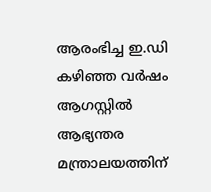ആരംഭിച്ച ഇ.ഡി കഴിഞ്ഞ വർഷം ആഗസ്റ്റിൽ ആഭ്യന്തര മന്ത്രാലയത്തിന്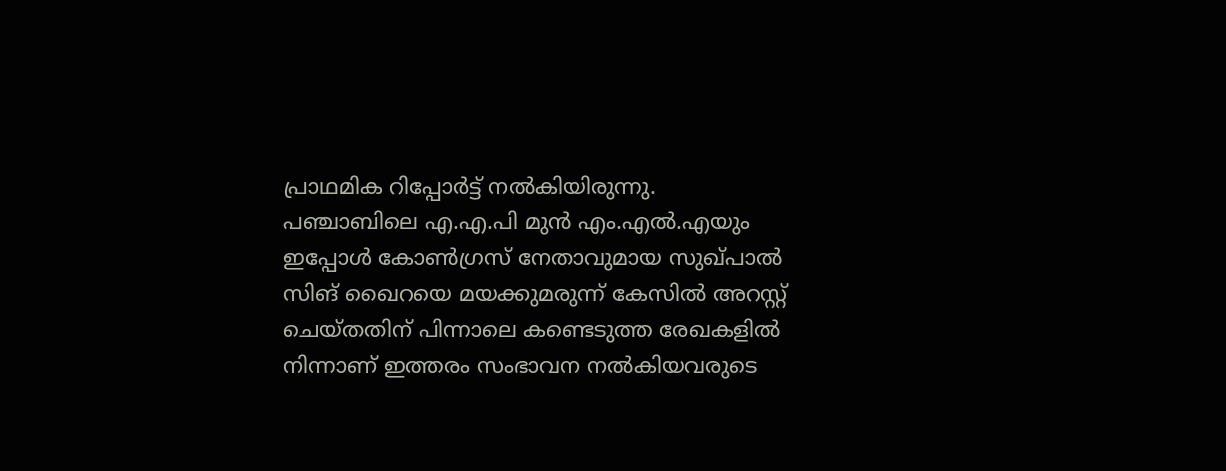പ്രാഥമിക റിപ്പോർട്ട് നൽകിയിരുന്നു.
പഞ്ചാബിലെ എ.എ.പി മുൻ എം.എൽ.എയും ഇപ്പോൾ കോൺഗ്രസ് നേതാവുമായ സുഖ്പാൽ സിങ് ഖൈറയെ മയക്കുമരുന്ന് കേസിൽ അറസ്റ്റ് ചെയ്തതിന് പിന്നാലെ കണ്ടെടുത്ത രേഖകളിൽ നിന്നാണ് ഇത്തരം സംഭാവന നൽകിയവരുടെ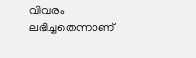വിവരം ലഭിച്ചതെന്നാണ്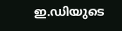ഇ.ഡിയുടെ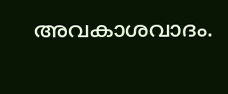അവകാശവാദം.